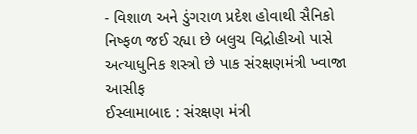- વિશાળ અને ડુંગરાળ પ્રદેશ હોવાથી સૈનિકો નિષ્ફળ જઈ રહ્યા છે બલુચ વિદ્રોહીઓ પાસે અત્યાધુનિક શસ્ત્રો છે પાક સંરક્ષણમંત્રી ખ્વાજા આસીફ
ઈસ્લામાબાદ : સંરક્ષણ મંત્રી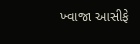ખ્વાજા આસીફે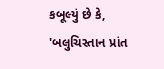કબૂલ્યું છે કે, 'બલુચિસ્તાન પ્રાંત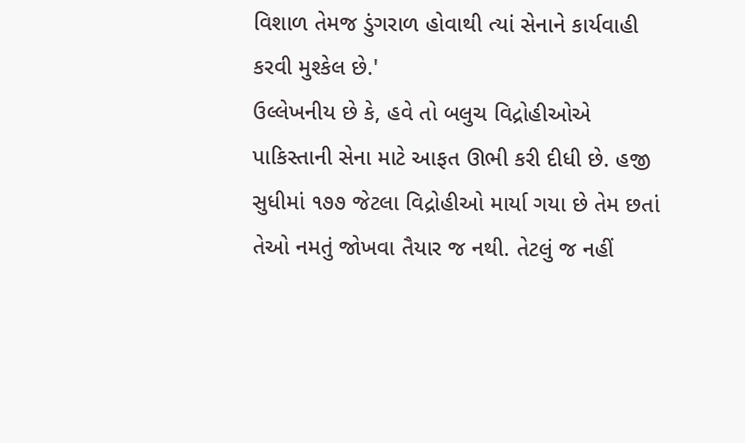વિશાળ તેમજ ડુંગરાળ હોવાથી ત્યાં સેનાને કાર્યવાહી કરવી મુશ્કેલ છે.'
ઉલ્લેખનીય છે કે, હવે તો બલુચ વિદ્રોહીઓએ પાકિસ્તાની સેના માટે આફત ઊભી કરી દીધી છે. હજી સુધીમાં ૧૭૭ જેટલા વિદ્રોહીઓ માર્યા ગયા છે તેમ છતાં તેઓ નમતું જોખવા તૈયાર જ નથી. તેટલું જ નહીં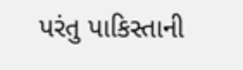પરંતુ પાકિસ્તાની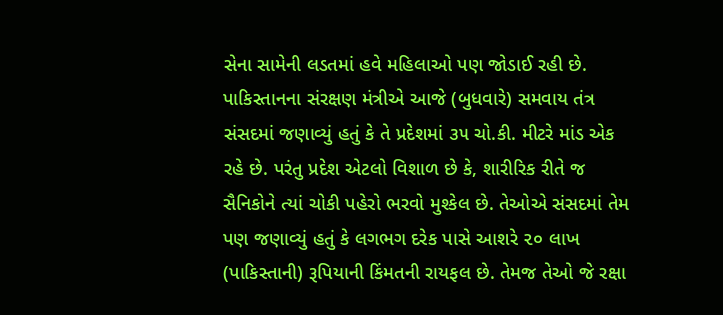સેના સામેની લડતમાં હવે મહિલાઓ પણ જોડાઈ રહી છે.
પાકિસ્તાનના સંરક્ષણ મંત્રીએ આજે (બુધવારે) સમવાય તંત્ર સંસદમાં જણાવ્યું હતું કે તે પ્રદેશમાં ૩૫ ચો.કી. મીટરે માંડ એક રહે છે. પરંતુ પ્રદેશ એટલો વિશાળ છે કે, શારીરિક રીતે જ સૈનિકોને ત્યાં ચોકી પહેરો ભરવો મુશ્કેલ છે. તેઓએ સંસદમાં તેમ પણ જણાવ્યું હતું કે લગભગ દરેક પાસે આશરે ૨૦ લાખ (પાકિસ્તાની) રૂપિયાની કિંમતની રાયફલ છે. તેમજ તેઓ જે રક્ષા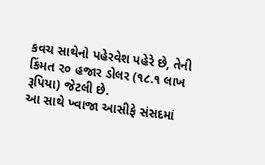કવચ સાથેનો પહેરવેશ પહેરે છે, તેની કિંમત ૨૦ હજાર ડોલર (૧૮.૧ લાખ રૂપિયા) જેટલી છે.
આ સાથે ખ્વાજા આસીફે સંસદમાં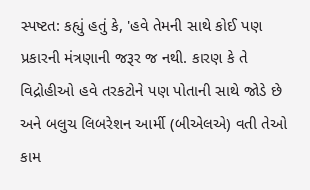સ્પષ્ટત: કહ્યું હતું કે, 'હવે તેમની સાથે કોઈ પણ પ્રકારની મંત્રણાની જરૂર જ નથી. કારણ કે તે વિદ્રોહીઓ હવે તરકટોને પણ પોતાની સાથે જોડે છે અને બલુચ લિબરેશન આર્મી (બીએલએ) વતી તેઓ કામ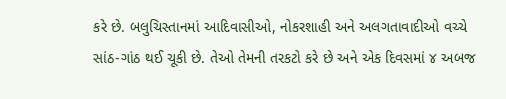કરે છે. બલુચિસ્તાનમાં આદિવાસીઓ, નોકરશાહી અને અલગતાવાદીઓ વચ્ચે સાંઠ-ગાંઠ થઈ ચૂકી છે. તેઓ તેમની તરકટો કરે છે અને એક દિવસમાં ૪ અબજ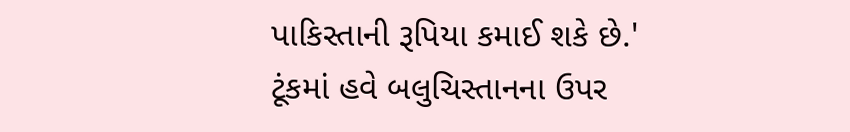પાકિસ્તાની રૂપિયા કમાઈ શકે છે.'
ટૂંકમાં હવે બલુચિસ્તાનના ઉપર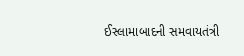ઈસ્લામાબાદની સમવાયતંત્રી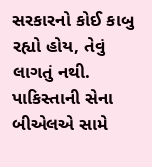સરકારનો કોઈ કાબુ રહ્યો હોય, તેવું લાગતું નથી. પાકિસ્તાની સેના બીએલએ સામે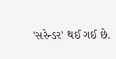'સરેન્ડર' થઈ ગઈ છે.